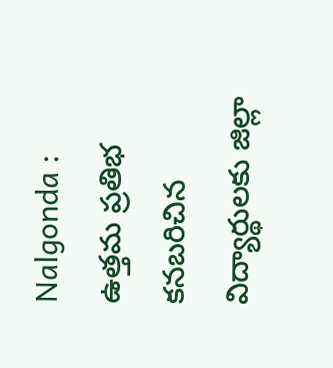Nalgonda : ఉత్తమ ప్రతిభ కనబరిచిన విద్యార్థులకు జిల్లా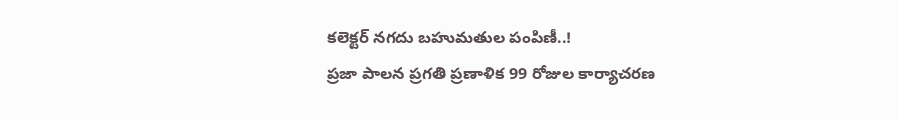కలెక్టర్ నగదు బహుమతుల పంపిణీ..!
ప్రజా పాలన ప్రగతి ప్రణాళిక 99 రోజుల కార్యాచరణ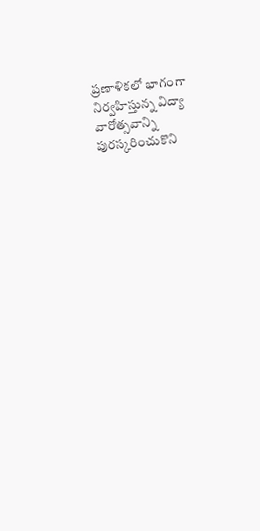ప్రణాళికలో భాగంగా నిర్వహిస్తున్న విద్యా వారోత్సవాన్ని పురస్కరించుకొని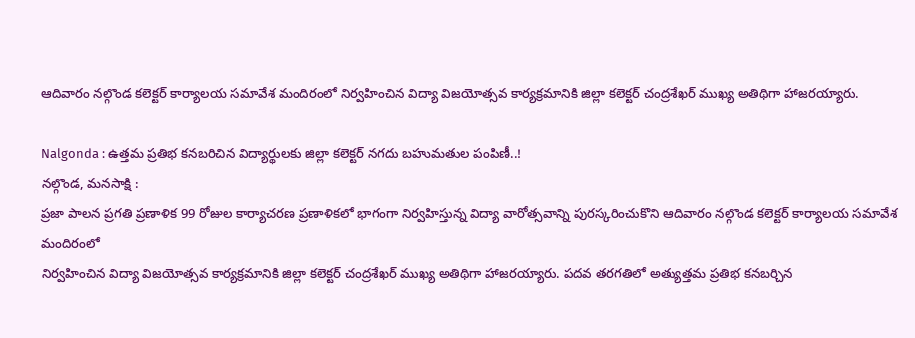ఆదివారం నల్గొండ కలెక్టర్ కార్యాలయ సమావేశ మందిరంలో నిర్వహించిన విద్యా విజయోత్సవ కార్యక్రమానికి జిల్లా కలెక్టర్ చంద్రశేఖర్ ముఖ్య అతిథిగా హాజరయ్యారు.

Nalgonda : ఉత్తమ ప్రతిభ కనబరిచిన విద్యార్థులకు జిల్లా కలెక్టర్ నగదు బహుమతుల పంపిణీ..!
నల్గొండ, మనసాక్షి :
ప్రజా పాలన ప్రగతి ప్రణాళిక 99 రోజుల కార్యాచరణ ప్రణాళికలో భాగంగా నిర్వహిస్తున్న విద్యా వారోత్సవాన్ని పురస్కరించుకొని ఆదివారం నల్గొండ కలెక్టర్ కార్యాలయ సమావేశ మందిరంలో
నిర్వహించిన విద్యా విజయోత్సవ కార్యక్రమానికి జిల్లా కలెక్టర్ చంద్రశేఖర్ ముఖ్య అతిథిగా హాజరయ్యారు. పదవ తరగతిలో అత్యుత్తమ ప్రతిభ కనబర్చిన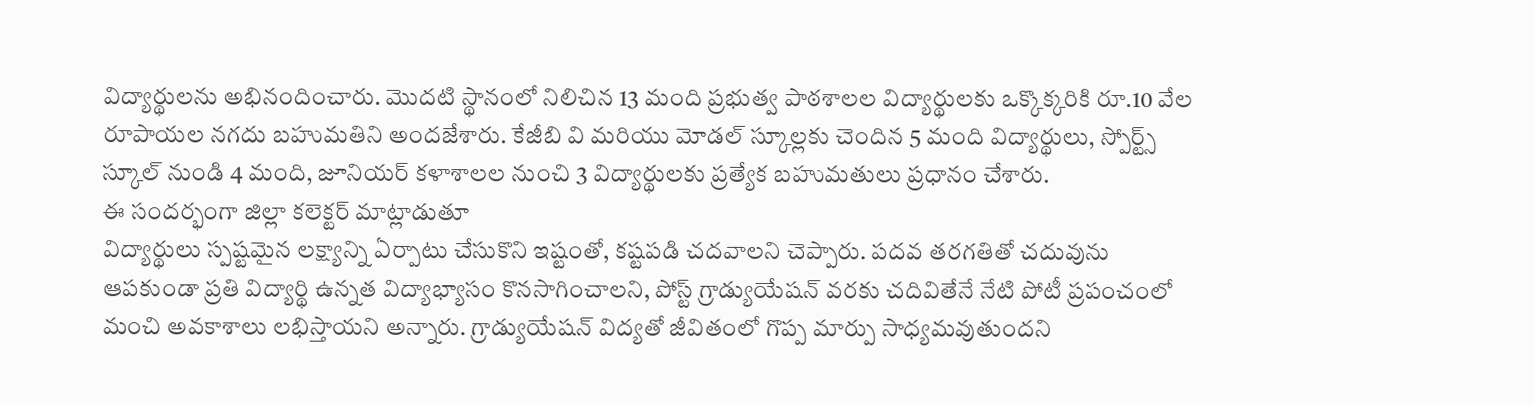విద్యార్థులను అభినందించారు. మొదటి స్థానంలో నిలిచిన 13 మంది ప్రభుత్వ పాఠశాలల విద్యార్థులకు ఒక్కొక్కరికి రూ.10 వేల రూపాయల నగదు బహుమతిని అందజేశారు. కేజీబి వి మరియు మోడల్ స్కూల్లకు చెందిన 5 మంది విద్యార్థులు, స్పోర్ట్స్ స్కూల్ నుండి 4 మంది, జూనియర్ కళాశాలల నుంచి 3 విద్యార్థులకు ప్రత్యేక బహుమతులు ప్రధానం చేశారు.
ఈ సందర్భంగా జిల్లా కలెక్టర్ మాట్లాడుతూ
విద్యార్థులు స్పష్టమైన లక్ష్యాన్ని ఏర్పాటు చేసుకొని ఇష్టంతో, కష్టపడి చదవాలని చెప్పారు. పదవ తరగతితో చదువును ఆపకుండా ప్రతి విద్యార్థి ఉన్నత విద్యాభ్యాసం కొనసాగించాలని, పోస్ట్ గ్రాడ్యుయేషన్ వరకు చదివితేనే నేటి పోటీ ప్రపంచంలో మంచి అవకాశాలు లభిస్తాయని అన్నారు. గ్రాడ్యుయేషన్ విద్యతో జీవితంలో గొప్ప మార్పు సాధ్యమవుతుందని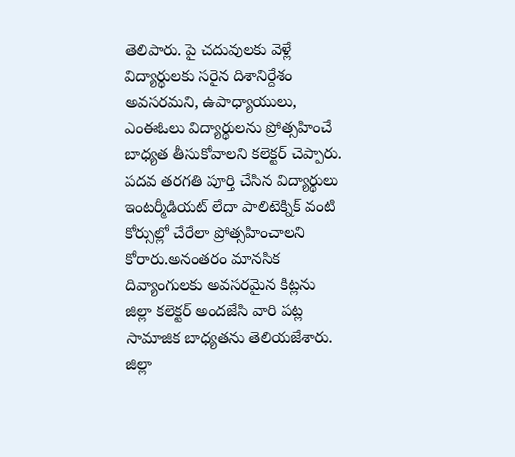తెలిపారు. పై చదువులకు వెళ్లే విద్యార్థులకు సరైన దిశానిర్దేశం అవసరమని, ఉపాధ్యాయులు, ఎంఈఓలు విద్యార్థులను ప్రోత్సహించే బాధ్యత తీసుకోవాలని కలెక్టర్ చెప్పారు.
పదవ తరగతి పూర్తి చేసిన విద్యార్థులు ఇంటర్మీడియట్ లేదా పాలిటెక్నిక్ వంటి కోర్సుల్లో చేరేలా ప్రోత్సహించాలని కోరారు.అనంతరం మానసిక దివ్యాంగులకు అవసరమైన కిట్లను జిల్లా కలెక్టర్ అందజేసి వారి పట్ల సామాజిక బాధ్యతను తెలియజేశారు. జిల్లా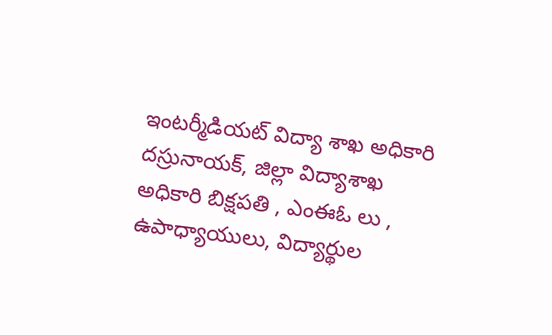ఇంటర్మీడియట్ విద్యా శాఖ అధికారి దస్రునాయక్, జిల్లా విద్యాశాఖ అధికారి బిక్షపతి , ఎంఈఓ లు , ఉపాధ్యాయులు, విద్యార్థుల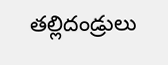తల్లిదండ్రులు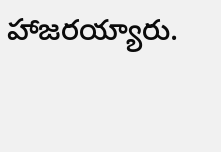హాజరయ్యారు.